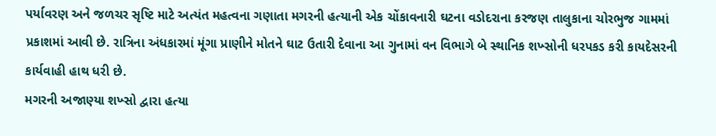પર્યાવરણ અને જળચર સૃષ્ટિ માટે અત્યંત મહત્વના ગણાતા મગરની હત્યાની એક ચોંકાવનારી ઘટના વડોદરાના કરજણ તાલુકાના ચોરભુજ ગામમાં પ્રકાશમાં આવી છે. રાત્રિના અંધકારમાં મૂંગા પ્રાણીને મોતને ઘાટ ઉતારી દેવાના આ ગુનામાં વન વિભાગે બે સ્થાનિક શખ્સોની ધરપકડ કરી કાયદેસરની કાર્યવાહી હાથ ધરી છે.
મગરની અજાણ્યા શખ્સો દ્વારા હત્યા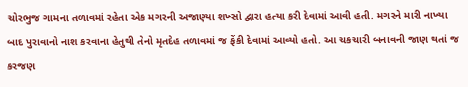ચોરભુજ ગામના તળાવમાં રહેતા એક મગરની અજાણ્યા શખ્સો દ્વારા હત્યા કરી દેવામાં આવી હતી. મગરને મારી નાખ્યા બાદ પુરાવાનો નાશ કરવાના હેતુથી તેનો મૃતદેહ તળાવમાં જ ફેંકી દેવામાં આવ્યો હતો. આ ચકચારી બનાવની જાણ થતાં જ કરજણ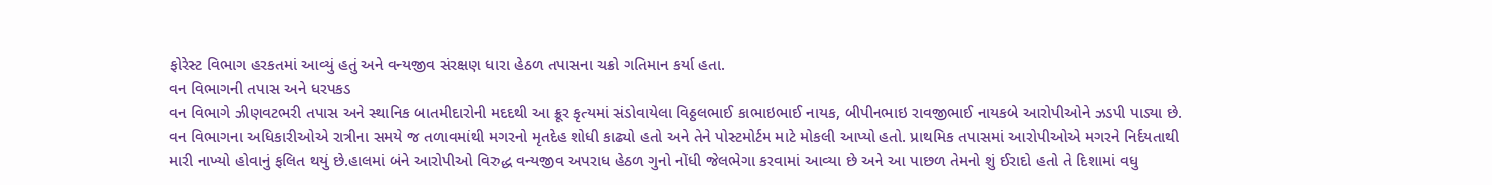ફોરેસ્ટ વિભાગ હરકતમાં આવ્યું હતું અને વન્યજીવ સંરક્ષણ ધારા હેઠળ તપાસના ચક્રો ગતિમાન કર્યા હતા.
વન વિભાગની તપાસ અને ધરપકડ
વન વિભાગે ઝીણવટભરી તપાસ અને સ્થાનિક બાતમીદારોની મદદથી આ ક્રૂર કૃત્યમાં સંડોવાયેલા વિઠ્ઠલભાઈ કાભાઇભાઈ નાયક, બીપીનભાઇ રાવજીભાઈ નાયકબે આરોપીઓને ઝડપી પાડ્યા છે. વન વિભાગના અધિકારીઓએ રાત્રીના સમયે જ તળાવમાંથી મગરનો મૃતદેહ શોધી કાઢ્યો હતો અને તેને પોસ્ટમોર્ટમ માટે મોકલી આપ્યો હતો. પ્રાથમિક તપાસમાં આરોપીઓએ મગરને નિર્દયતાથી મારી નાખ્યો હોવાનું ફલિત થયું છે.હાલમાં બંને આરોપીઓ વિરુદ્ધ વન્યજીવ અપરાધ હેઠળ ગુનો નોંધી જેલભેગા કરવામાં આવ્યા છે અને આ પાછળ તેમનો શું ઈરાદો હતો તે દિશામાં વધુ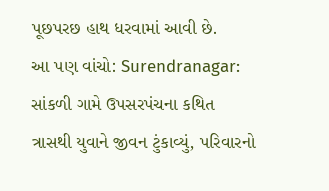પૂછપરછ હાથ ધરવામાં આવી છે.
આ પણ વાંચો: Surendranagar: સાંકળી ગામે ઉપસરપંચના કથિત ત્રાસથી યુવાને જીવન ટુંકાવ્યું, પરિવારનો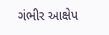ગંભીર આક્ષેપ